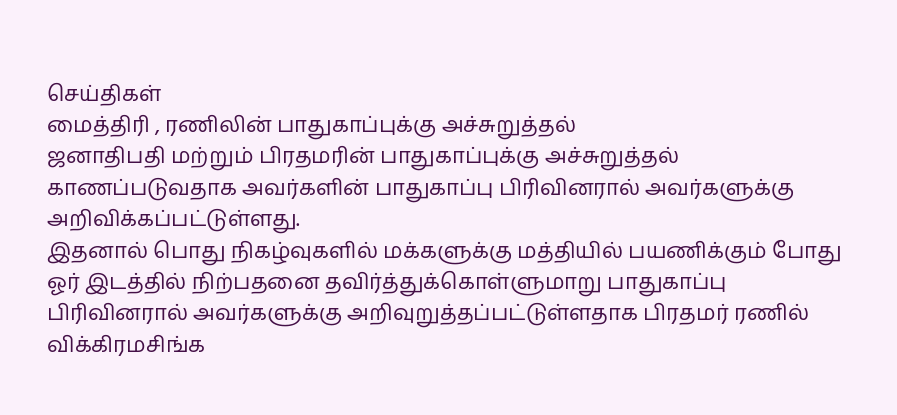செய்திகள்
மைத்திரி , ரணிலின் பாதுகாப்புக்கு அச்சுறுத்தல்
ஜனாதிபதி மற்றும் பிரதமரின் பாதுகாப்புக்கு அச்சுறுத்தல் காணப்படுவதாக அவர்களின் பாதுகாப்பு பிரிவினரால் அவர்களுக்கு அறிவிக்கப்பட்டுள்ளது.
இதனால் பொது நிகழ்வுகளில் மக்களுக்கு மத்தியில் பயணிக்கும் போது ஓர் இடத்தில் நிற்பதனை தவிர்த்துக்கொள்ளுமாறு பாதுகாப்பு பிரிவினரால் அவர்களுக்கு அறிவுறுத்தப்பட்டுள்ளதாக பிரதமர் ரணில் விக்கிரமசிங்க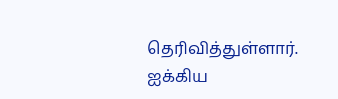தெரிவித்துள்ளார்.
ஐக்கிய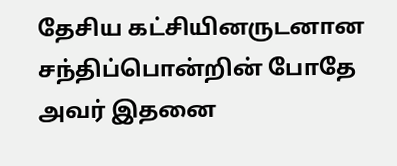தேசிய கட்சியினருடனான சந்திப்பொன்றின் போதே அவர் இதனை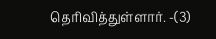தெரிவித்துள்ளார். -(3)